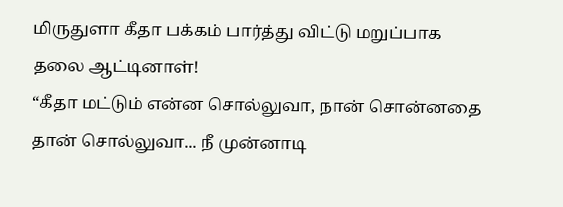மிருதுளா கீதா பக்கம் பார்த்து விட்டு மறுப்பாக தலை ஆட்டினாள்!
“கீதா மட்டும் என்ன சொல்லுவா, நான் சொன்னதை தான் சொல்லுவா... நீ முன்னாடி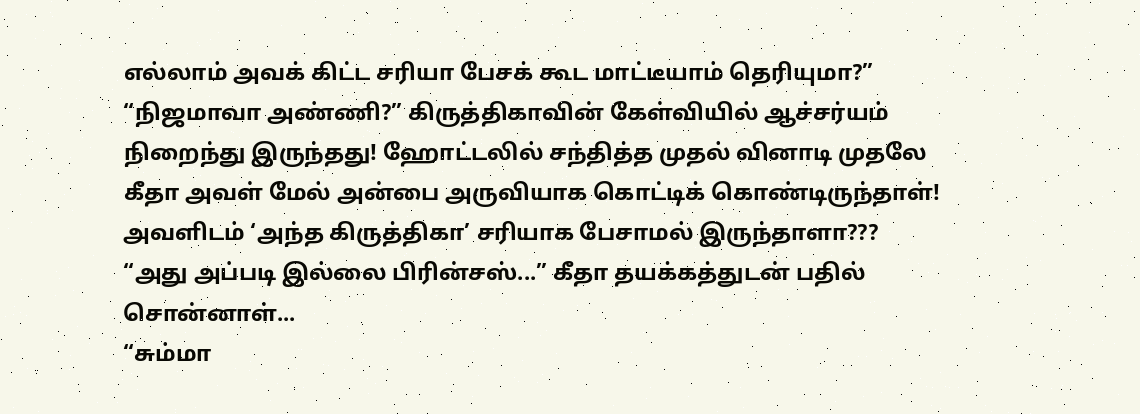எல்லாம் அவக் கிட்ட சரியா பேசக் கூட மாட்டீயாம் தெரியுமா?”
“நிஜமாவா அண்ணி?” கிருத்திகாவின் கேள்வியில் ஆச்சர்யம் நிறைந்து இருந்தது! ஹோட்டலில் சந்தித்த முதல் வினாடி முதலே கீதா அவள் மேல் அன்பை அருவியாக கொட்டிக் கொண்டிருந்தாள்! அவளிடம் ‘அந்த கிருத்திகா’ சரியாக பேசாமல் இருந்தாளா???
“அது அப்படி இல்லை பிரின்சஸ்...” கீதா தயக்கத்துடன் பதில் சொன்னாள்...
“சும்மா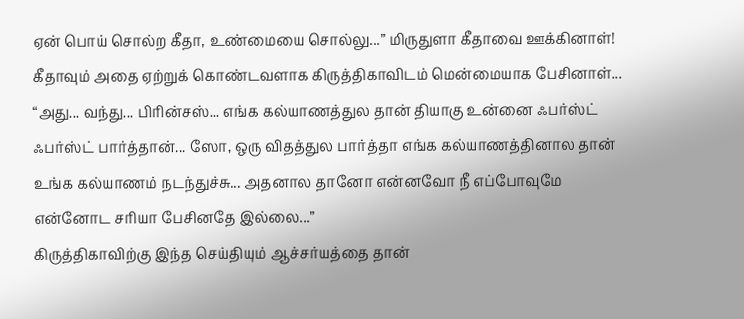ஏன் பொய் சொல்ற கீதா, உண்மையை சொல்லு...” மிருதுளா கீதாவை ஊக்கினாள்!
கீதாவும் அதை ஏற்றுக் கொண்டவளாக கிருத்திகாவிடம் மென்மையாக பேசினாள்...
“அது... வந்து... பிரின்சஸ்... எங்க கல்யாணத்துல தான் தியாகு உன்னை ஃபர்ஸ்ட் ஃபர்ஸ்ட் பார்த்தான்... ஸோ, ஒரு விதத்துல பார்த்தா எங்க கல்யாணத்தினால தான் உங்க கல்யாணம் நடந்துச்சு... அதனால தானோ என்னவோ நீ எப்போவுமே என்னோட சரியா பேசினதே இல்லை...”
கிருத்திகாவிற்கு இந்த செய்தியும் ஆச்சர்யத்தை தான்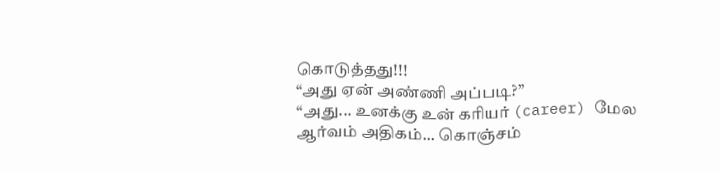கொடுத்தது!!!
“அது ஏன் அண்ணி அப்படி?”
“அது... உனக்கு உன் கரியர் (career) மேல ஆர்வம் அதிகம்... கொஞ்சம்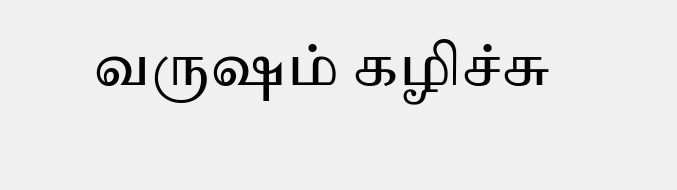வருஷம் கழிச்சு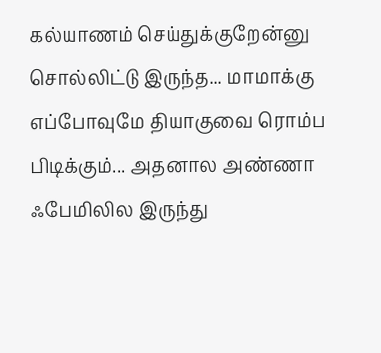கல்யாணம் செய்துக்குறேன்னு சொல்லிட்டு இருந்த... மாமாக்கு எப்போவுமே தியாகுவை ரொம்ப பிடிக்கும்... அதனால அண்ணா ஃபேமிலில இருந்து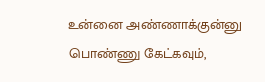உன்னை அண்ணாக்குன்னு பொண்ணு கேட்கவும்,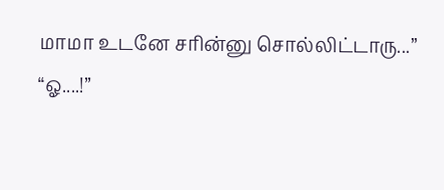மாமா உடனே சரின்னு சொல்லிட்டாரு...”
“ஓ....!”